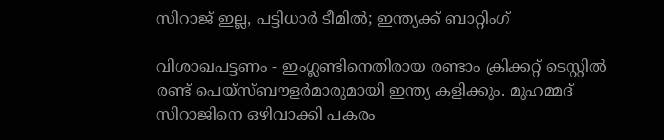സിറാജ് ഇല്ല, പട്ടിധാര്‍ ടീമില്‍; ഇന്ത്യക്ക് ബാറ്റിംഗ്

വിശാഖപട്ടണം - ഇംഗ്ലണ്ടിനെതിരായ രണ്ടാം ക്രിക്കറ്റ് ടെസ്റ്റില്‍ രണ്ട് പെയ്‌സ്ബൗളര്‍മാരുമായി ഇന്ത്യ കളിക്കും. മുഹമ്മദ് സിറാജിനെ ഒഴിവാക്കി പകരം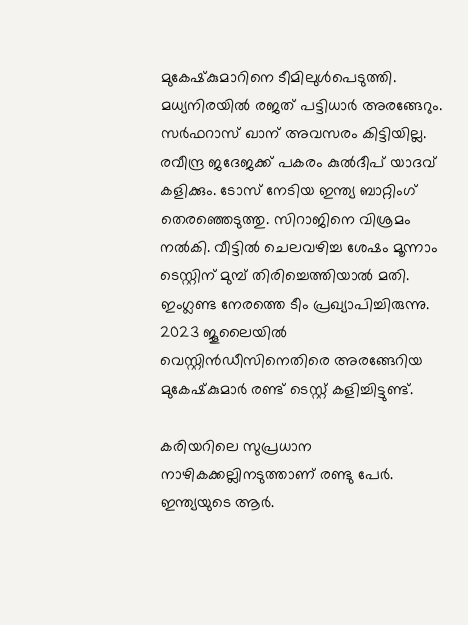മുകേഷ്‌കുമാറിനെ ടീമിലുള്‍പെടുത്തി. മധ്യനിരയില്‍ രജത് പട്ടിധാര്‍ അരങ്ങേറും. സര്‍ഫറാസ് ഖാന് അവസരം കിട്ടിയില്ല. രവീന്ദ്ര ജദേജക്ക് പകരം കുല്‍ദീപ് യാദവ് കളിക്കും. ടോസ് നേടിയ ഇന്ത്യ ബാറ്റിംഗ് തെരഞ്ഞെടുത്തു. സിറാജിനെ വിശ്രമം നല്‍കി. വീട്ടില്‍ ചെലവഴിച്ച ശേഷം മൂന്നാം ടെസ്റ്റിന് മുമ്പ് തിരിച്ചെത്തിയാല്‍ മതി. ഇംഗ്ലണ്ട നേരത്തെ ടീം പ്രഖ്യാപിച്ചിരുന്നു. 2023 ജൂലൈയില്‍ വെസ്റ്റിന്‍ഡീസിനെതിരെ അരങ്ങേറിയ മുകേഷ്‌കുമാര്‍ രണ്ട് ടെസ്റ്റ് കളിച്ചിട്ടുണ്ട്.

കരിയറിലെ സുപ്രധാന നാഴികക്കല്ലിനടുത്താണ് രണ്ടു പേര്‍. ഇന്ത്യയുടെ ആര്‍.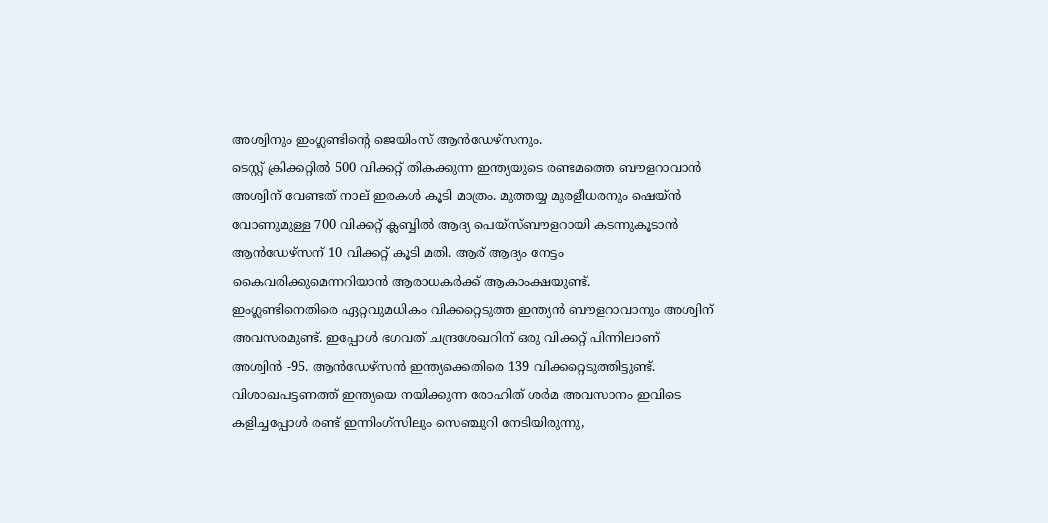അശ്വിനും ഇംഗ്ലണ്ടിന്റെ ജെയിംസ് ആന്‍ഡേഴ്‌സനും.
ടെസ്റ്റ് ക്രിക്കറ്റില്‍ 500 വിക്കറ്റ് തികക്കുന്ന ഇന്ത്യയുടെ രണ്ടമത്തെ ബൗളറാവാന്‍ അശ്വിന് വേണ്ടത് നാല് ഇരകള്‍ കൂടി മാത്രം. മുത്തയ്യ മുരളീധരനും ഷെയ്ന്‍ വോണുമുള്ള 700 വിക്കറ്റ് ക്ലബ്ബില്‍ ആദ്യ പെയ്‌സ്ബൗളറായി കടന്നുകൂടാന്‍ ആന്‍ഡേഴ്‌സന് 10 വിക്കറ്റ് കൂടി മതി. ആര് ആദ്യം നേട്ടം കൈവരിക്കുമെന്നറിയാന്‍ ആരാധകര്‍ക്ക് ആകാംക്ഷയുണ്ട്.
ഇംഗ്ലണ്ടിനെതിരെ ഏറ്റവുമധികം വിക്കറ്റെടുത്ത ഇന്ത്യന്‍ ബൗളറാവാനും അശ്വിന് അവസരമുണ്ട്. ഇപ്പോള്‍ ഭഗവത് ചന്ദ്രശേഖറിന് ഒരു വിക്കറ്റ് പിന്നിലാണ് അശ്വിന്‍ -95. ആന്‍ഡേഴ്‌സന്‍ ഇന്ത്യക്കെതിരെ 139 വിക്കറ്റെടുത്തിട്ടുണ്ട്.
വിശാഖപട്ടണത്ത് ഇന്ത്യയെ നയിക്കുന്ന രോഹിത് ശര്‍മ അവസാനം ഇവിടെ കളിച്ചപ്പോള്‍ രണ്ട് ഇന്നിംഗ്‌സിലും സെഞ്ചുറി നേടിയിരുന്നു,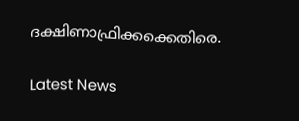ദക്ഷിണാഫ്രിക്കക്കെതിരെ.

Latest News